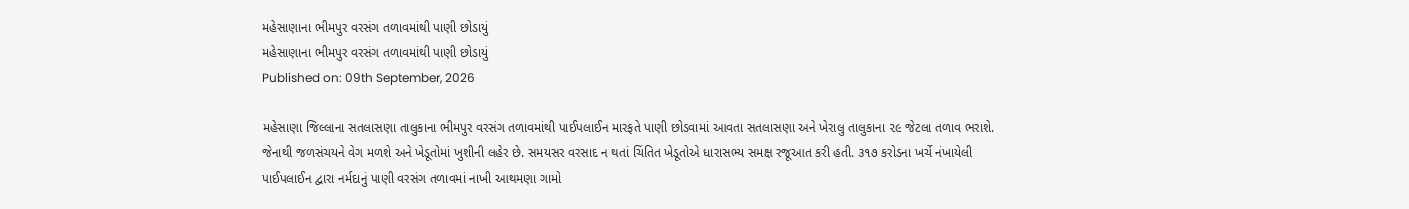મહેસાણાના ભીમપુર વરસંગ તળાવમાંથી પાણી છોડાયું
મહેસાણાના ભીમપુર વરસંગ તળાવમાંથી પાણી છોડાયું
Published on: 09th September, 2026

મહેસાણા જિલ્લાના સતલાસણા તાલુકાના ભીમપુર વરસંગ તળાવમાંથી પાઈપલાઈન મારફતે પાણી છોડવામાં આવતા સતલાસણા અને ખેરાલુ તાલુકાના ૨૯ જેટલા તળાવ ભરાશે. જેનાથી જળસંચયને વેગ મળશે અને ખેડૂતોમાં ખુશીની લહેર છે. સમયસર વરસાદ ન થતાં ચિંતિત ખેડૂતોએ ધારાસભ્ય સમક્ષ રજૂઆત કરી હતી. ૩૧૭ કરોડના ખર્ચે નંખાયેલી પાઈપલાઈન દ્વારા નર્મદાનું પાણી વરસંગ તળાવમાં નાખી આથમણા ગામો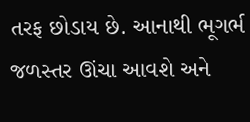તરફ છોડાય છે. આનાથી ભૂગર્ભ જળસ્તર ઊંચા આવશે અને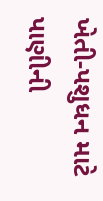ખેતી-પશુધન માટે પાણીની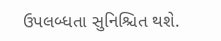ઉપલબ્ધતા સુનિશ્ચિત થશે.